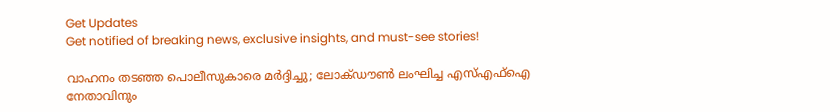Get Updates
Get notified of breaking news, exclusive insights, and must-see stories!

വാഹനം തടഞ്ഞ പൊലീസുകാരെ മര്‍ദ്ദിച്ചു; ലോക്ഡൗണ്‍ ലംഘിച്ച എസ്എഫ്‌ഐ നേതാവിനും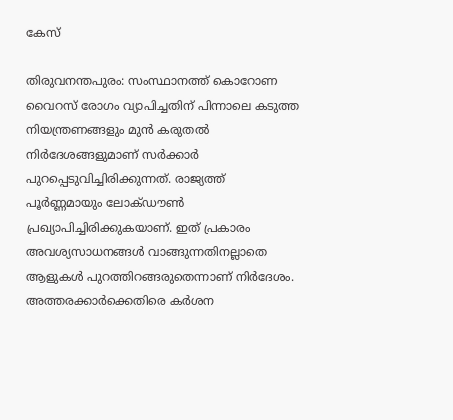കേസ്

തിരുവനന്തപുരം: സംസ്ഥാനത്ത് കൊറോണ വൈറസ് രോഗം വ്യാപിച്ചതിന് പിന്നാലെ കടുത്ത നിയന്ത്രണങ്ങളും മുന്‍ കരുതല്‍ നിര്‍ദേശങ്ങളുമാണ് സര്‍ക്കാര്‍ പുറപ്പെടുവിച്ചിരിക്കുന്നത്. രാജ്യത്ത് പൂര്‍ണ്ണമായും ലോക്ഡൗണ്‍ പ്രഖ്യാപിച്ചിരിക്കുകയാണ്. ഇത് പ്രകാരം അവശ്യസാധനങ്ങള്‍ വാങ്ങുന്നതിനല്ലാതെ ആളുകള്‍ പുറത്തിറങ്ങരുതെന്നാണ് നിര്‍ദേശം. അത്തരക്കാര്‍ക്കെതിരെ കര്‍ശന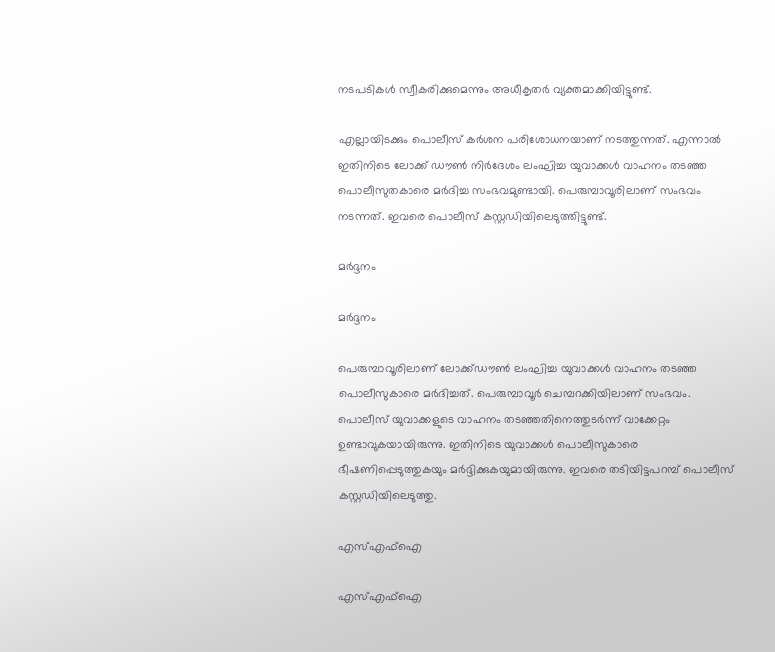നടപടികള്‍ സ്വീകരിക്കുമെന്നും അധീകൃതര്‍ വ്യക്തമാക്കിയിട്ടുണ്ട്.

എല്ലായിടക്കും പൊലീസ് കര്‍ശന പരിശോധനയാണ് നടത്തുന്നത്. എന്നാല്‍ ഇതിനിടെ ലോക്ക് ഡൗണ്‍ നിര്‍ദേശം ലംഘിച്ച യുവാക്കള്‍ വാഹനം തടഞ്ഞ പൊലീസുതകാരെ മര്‍ദിച്ച സംഭവമുണ്ടായി. പെരുമ്പാവൂരിലാണ് സംഭവം നടന്നത്. ഇവരെ പൊലീസ് കസ്റ്റഡിയിലെടുത്തിട്ടുണ്ട്.

മര്‍ദ്ദനം

മര്‍ദ്ദനം

പെരുമ്പാവൂരിലാണ് ലോക്ക്ഡൗണ്‍ ലംഘിച്ച യുവാക്കള്‍ വാഹനം തടഞ്ഞ പൊലീസുകാരെ മര്‍ദിച്ചത്. പെരുമ്പാവൂര്‍ ചെമ്പറക്കിയിലാണ് സംഭവം. പൊലീസ് യുവാക്കളുടെ വാഹനം തടഞ്ഞതിനെത്തുടര്‍ന്ന് വാക്കേറ്റം ഉണ്ടാവുകയായിരുന്നു. ഇതിനിടെ യുവാക്കള്‍ പൊലീസുകാരെ ഭീഷണിപ്പെടുത്തുകയും മര്‍ദ്ദിക്കുകയുമായിരുന്നു. ഇവരെ തടിയിട്ടപറമ്പ് പൊലീസ് കസ്റ്റഡിയിലെടുത്തു.

എസ്എഫ്‌ഐ

എസ്എഫ്‌ഐ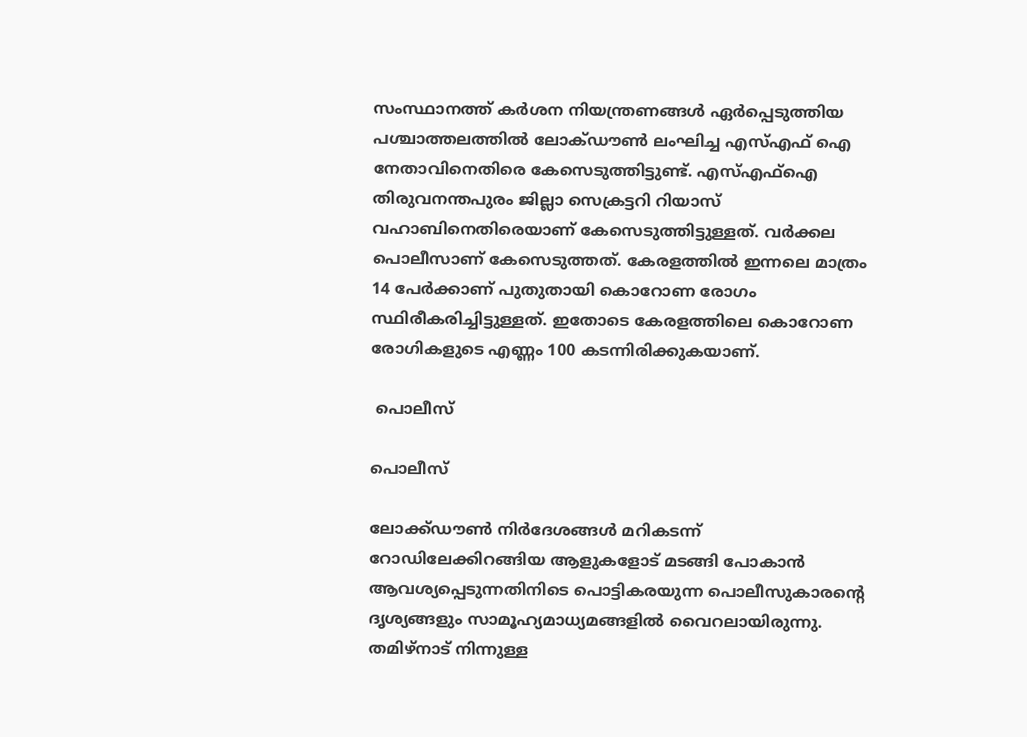സംസ്ഥാനത്ത് കര്‍ശന നിയന്ത്രണങ്ങള്‍ ഏര്‍പ്പെടുത്തിയ പശ്ചാത്തലത്തില്‍ ലോക്ഡൗണ്‍ ലംഘിച്ച എസ്എഫ് ഐ നേതാവിനെതിരെ കേസെടുത്തിട്ടുണ്ട്. എസ്എഫ്‌ഐ തിരുവനന്തപുരം ജില്ലാ സെക്രട്ടറി റിയാസ് വഹാബിനെതിരെയാണ് കേസെടുത്തിട്ടുള്ളത്. വര്‍ക്കല പൊലീസാണ് കേസെടുത്തത്. കേരളത്തില്‍ ഇന്നലെ മാത്രം 14 പേര്‍ക്കാണ് പുതുതായി കൊറോണ രോഗം സ്ഥിരീകരിച്ചിട്ടുള്ളത്. ഇതോടെ കേരളത്തിലെ കൊറോണ രോഗികളുടെ എണ്ണം 100 കടന്നിരിക്കുകയാണ്.

 പൊലീസ്

പൊലീസ്

ലോക്ക്ഡൗണ്‍ നിര്‍ദേശങ്ങള്‍ മറികടന്ന് റോഡിലേക്കിറങ്ങിയ ആളുകളോട് മടങ്ങി പോകാന്‍ ആവശ്യപ്പെടുന്നതിനിടെ പൊട്ടികരയുന്ന പൊലീസുകാരന്റെ ദൃശ്യങ്ങളും സാമൂഹ്യമാധ്യമങ്ങളില്‍ വൈറലായിരുന്നു. തമിഴ്‌നാട് നിന്നുള്ള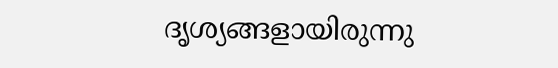ദൃശ്യങ്ങളായിരുന്നു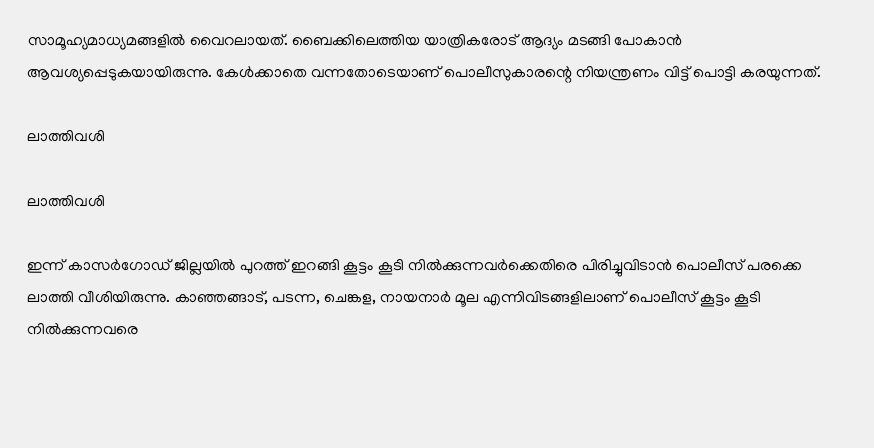സാമൂഹ്യമാധ്യമങ്ങളില്‍ വൈറലായത്. ബൈക്കിലെത്തിയ യാത്രികരോട് ആദ്യം മടങ്ങി പോകാന്‍ ആവശ്യപ്പെടുകയായിരുന്നു. കേള്‍ക്കാതെ വന്നതോടെയാണ് പൊലീസുകാരന്റെ നിയന്ത്രണം വിട്ട് പൊട്ടി കരയുന്നത്.

ലാത്തിവശി

ലാത്തിവശി

ഇന്ന് കാസര്‍ഗോഡ് ജില്ലയില്‍ പുറത്ത് ഇറങ്ങി കൂട്ടം കൂടി നില്‍ക്കുന്നവര്‍ക്കെതിരെ പിരിച്ചുവിടാന്‍ പൊലീസ് പരക്കെ ലാത്തി വീശിയിരുന്നു. കാഞ്ഞങ്ങാട്, പടന്ന, ചെങ്കള, നായനാര്‍ മൂല എന്നിവിടങ്ങളിലാണ് പൊലീസ് കൂട്ടം കൂടി നില്‍ക്കുന്നവരെ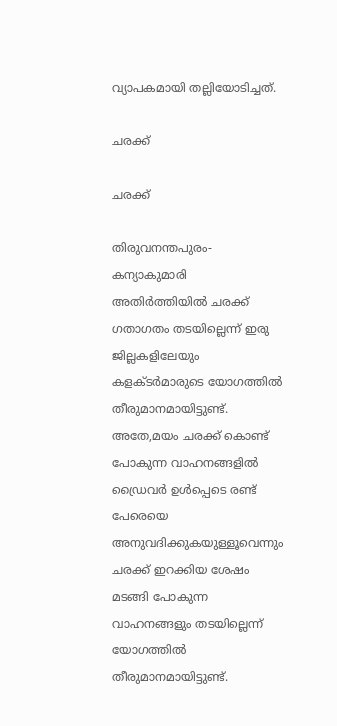വ്യാപകമായി തല്ലിയോടിച്ചത്.

ചരക്ക്

ചരക്ക്

തിരുവനന്തപുരം-കന്യാകുമാരി അതിര്‍ത്തിയില്‍ ചരക്ക് ഗതാഗതം തടയില്ലെന്ന് ഇരു ജില്ലകളിലേയും കളക്ടര്‍മാരുടെ യോഗത്തില്‍ തീരുമാനമായിട്ടുണ്ട്. അതേ,മയം ചരക്ക് കൊണ്ട് പോകുന്ന വാഹനങ്ങളില്‍ ഡ്രൈവര്‍ ഉള്‍പ്പെടെ രണ്ട് പേരെയെ അനുവദിക്കുകയുള്ളൂവെന്നും ചരക്ക് ഇറക്കിയ ശേഷം മടങ്ങി പോകുന്ന വാഹനങ്ങളും തടയില്ലെന്ന് യോഗത്തില്‍ തീരുമാനമായിട്ടുണ്ട്.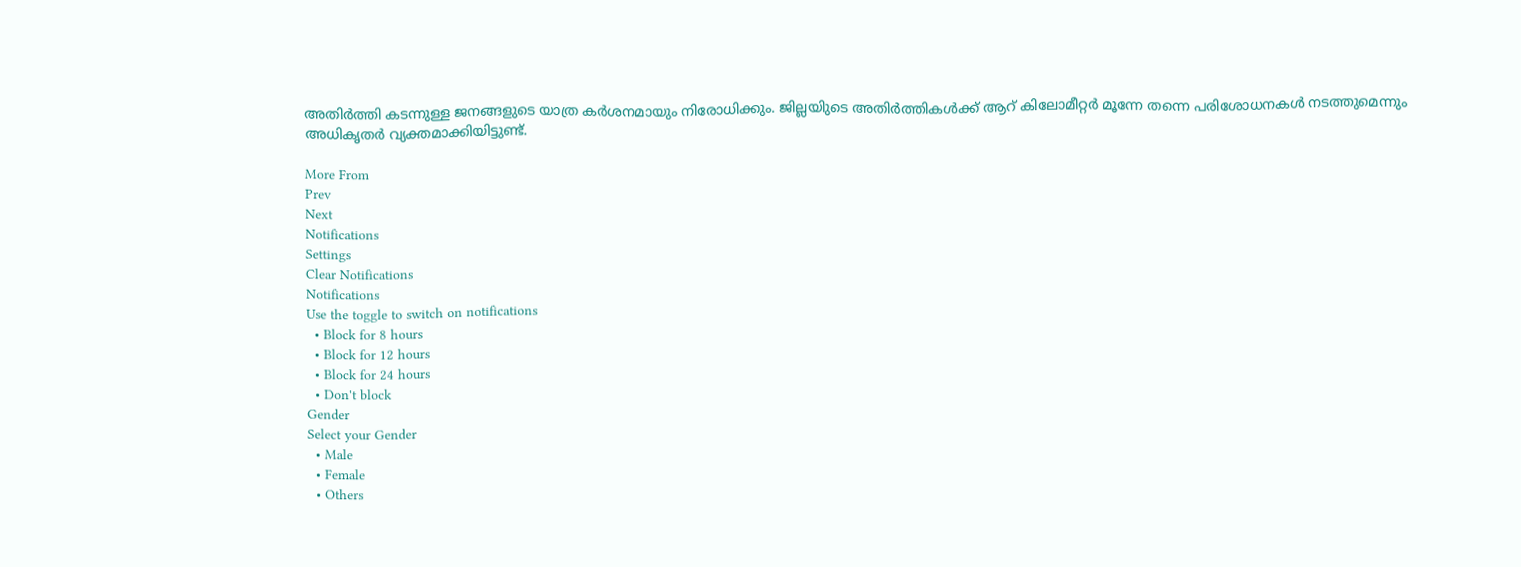അതിര്‍ത്തി കടന്നുള്ള ജനങ്ങളുടെ യാത്ര കര്‍ശനമായും നിരോധിക്കും. ജില്ലയിുടെ അതിര്‍ത്തികള്‍ക്ക് ആറ് കിലോമീറ്റര്‍ മൂന്നേ തന്നെ പരിശോധനകള്‍ നടത്തുമെന്നും അധികൃതര്‍ വ്യക്തമാക്കിയിട്ടുണ്ട്.

More From
Prev
Next
Notifications
Settings
Clear Notifications
Notifications
Use the toggle to switch on notifications
  • Block for 8 hours
  • Block for 12 hours
  • Block for 24 hours
  • Don't block
Gender
Select your Gender
  • Male
  • Female
  • Others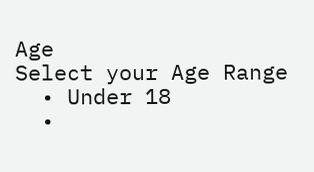Age
Select your Age Range
  • Under 18
  •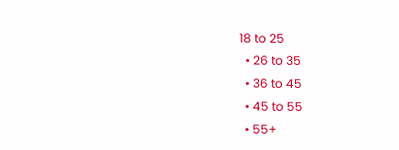18 to 25
  • 26 to 35
  • 36 to 45
  • 45 to 55
  • 55+